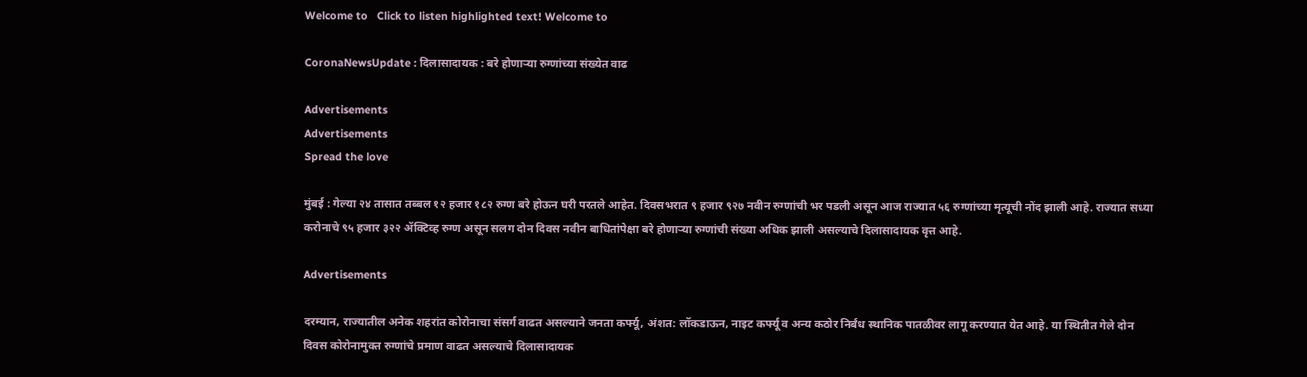Welcome to   Click to listen highlighted text! Welcome to

CoronaNewsUpdate : दिलासादायक : बरे होणाऱ्या रुग्णांच्या संख्येत वाढ

Advertisements
Advertisements
Spread the love

मुंबई : गेल्या २४ तासात तब्बल १२ हजार १८२ रुग्ण बरे होऊन घरी परतले आहेत. दिवसभरात ९ हजार ९२७ नवीन रुग्णांची भर पडली असून आज राज्यात ५६ रुग्णांच्या मृत्यूची नोंद झाली आहे. राज्यात सध्या करोनाचे ९५ हजार ३२२ ॲक्टिव्ह रुग्ण असून सलग दोन दिवस नवीन बाधितांपेक्षा बरे होणाऱ्या रुग्णांची संख्या अधिक झाली असल्याचे दिलासादायक वृत्त आहे.

Advertisements

दरम्यान, राज्यातील अनेक शहरांत कोरोनाचा संसर्ग वाढत असल्याने जनता कर्फ्यू, अंशत: लॉकडाऊन, नाइट कर्फ्यू व अन्य कठोर निर्बंध स्थानिक पातळीवर लागू करण्यात येत आहे. या स्थितीत गेले दोन दिवस कोरोनामुक्त रुग्णांचे प्रमाण वाढत असल्याचे दिलासादायक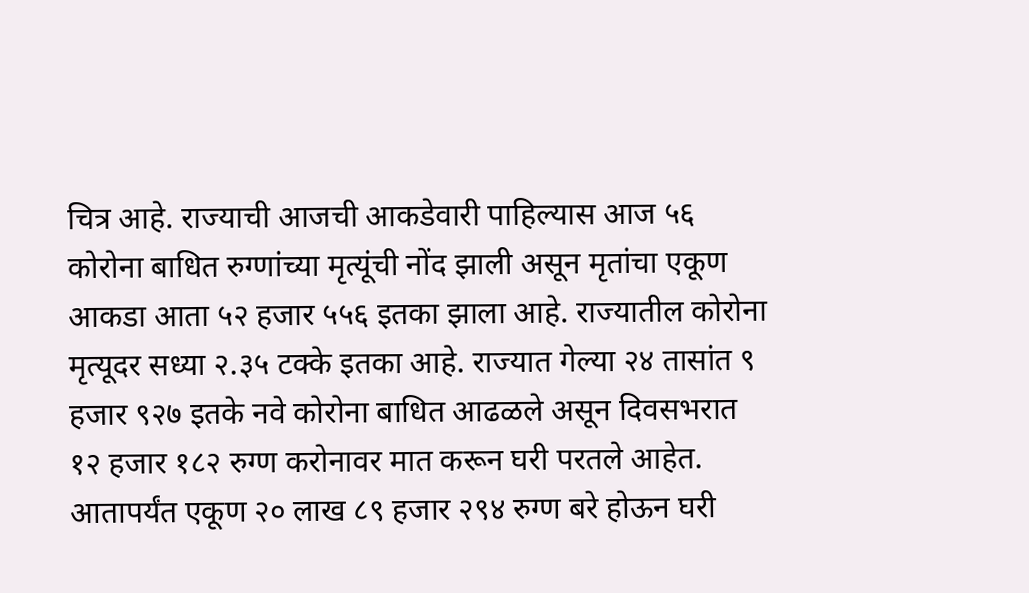चित्र आहे. राज्याची आजची आकडेवारी पाहिल्यास आज ५६ कोरोना बाधित रुग्णांच्या मृत्यूंची नोंद झाली असून मृतांचा एकूण आकडा आता ५२ हजार ५५६ इतका झाला आहे. राज्यातील कोरोना मृत्यूदर सध्या २.३५ टक्के इतका आहे. राज्यात गेल्या २४ तासांत ९ हजार ९२७ इतके नवे कोरोना बाधित आढळले असून दिवसभरात १२ हजार १८२ रुग्ण करोनावर मात करून घरी परतले आहेत. आतापर्यंत एकूण २० लाख ८९ हजार २९४ रुग्ण बरे होऊन घरी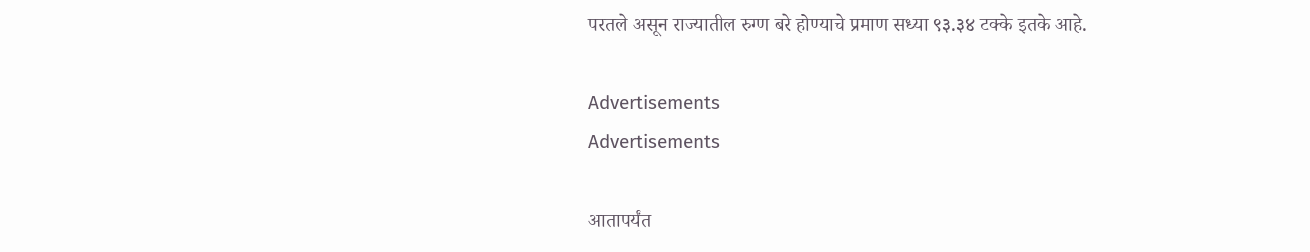परतले असून राज्यातील रुग्ण बरे होण्याचे प्रमाण सध्या ९३.३४ टक्के इतके आहे.

Advertisements
Advertisements

आतापर्यंत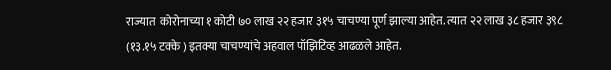राज्यात  कोरोनाच्या १ कोटी ७० लाख २२ हजार ३१५ चाचण्या पूर्ण झाल्या आहेत. त्यात २२ लाख ३८ हजार ३९८ (१३.१५ टक्के ) इतक्या चाचण्यांचे अहवाल पॉझिटिव्ह आढळले आहेत.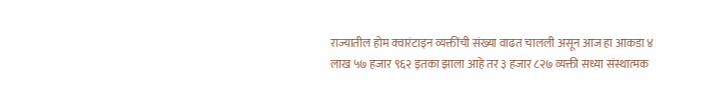राज्यातील होम क्वारंटाइन व्यक्तींची संख्या वाढत चालली असून आज हा आकडा ४ लाख ५७ हजार ९६२ इतका झाला आहे तर ३ हजार ८२७ व्यक्ती सध्या संस्थात्मक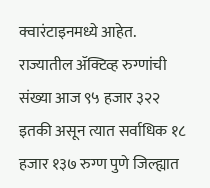क्वारंटाइनमध्ये आहेत. राज्यातील ॲक्टिव्ह रुग्णांची संख्या आज ९५ हजार ३२२ इतकी असून त्यात सर्वाधिक १८ हजार १३७ रुग्ण पुणे जिल्ह्यात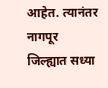आहेत. त्यानंतर नागपूर जिल्ह्यात सध्या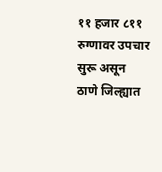११ हजार ८११ रुग्णावर उपचार सुरू असून ठाणे जिल्ह्यात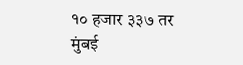१० हजार ३३७ तर मुंबई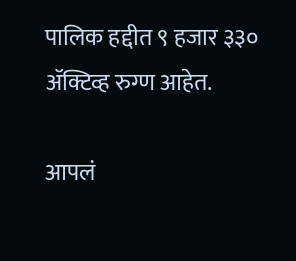पालिक हद्दीत ९ हजार ३३० ॲक्टिव्ह रुग्ण आहेत.

आपलं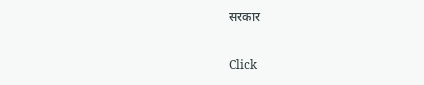सरकार

Click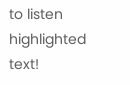to listen highlighted text!